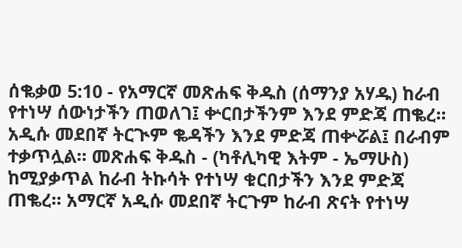ሰቈቃወ 5:10 - የአማርኛ መጽሐፍ ቅዱስ (ሰማንያ አሃዱ) ከራብ የተነሣ ሰውነታችን ጠወለገ፤ ቍርበታችንም እንደ ምድጃ ጠቈረ። አዲሱ መደበኛ ትርጒም ቈዳችን እንደ ምድጃ ጠቍሯል፤ በራብም ተቃጥሏል። መጽሐፍ ቅዱስ - (ካቶሊካዊ እትም - ኤማሁስ) ከሚያቃጥል ከራብ ትኩሳት የተነሣ ቁርበታችን እንደ ምድጃ ጠቈረ። አማርኛ አዲሱ መደበኛ ትርጉም ከራብ ጽናት የተነሣ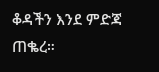ቆዳችን እንደ ምድጃ ጠቈረ።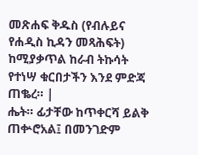መጽሐፍ ቅዱስ (የብሉይና የሐዲስ ኪዳን መጻሕፍት) ከሚያቃጥል ከራብ ትኩሳት የተነሣ ቁርበታችን እንደ ምድጃ ጠቈረ። |
ሔት። ፊታቸው ከጥቀርሻ ይልቅ ጠቍሮአል፤ በመንገድም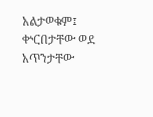አልታወቁም፤ ቍርበታቸው ወደ አጥንታቸው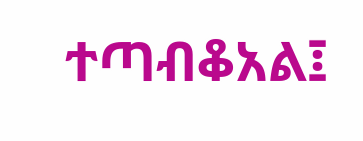ተጣብቆአል፤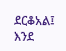ደርቆአል፤ እንደ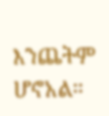እንጨትም ሆኖአል።